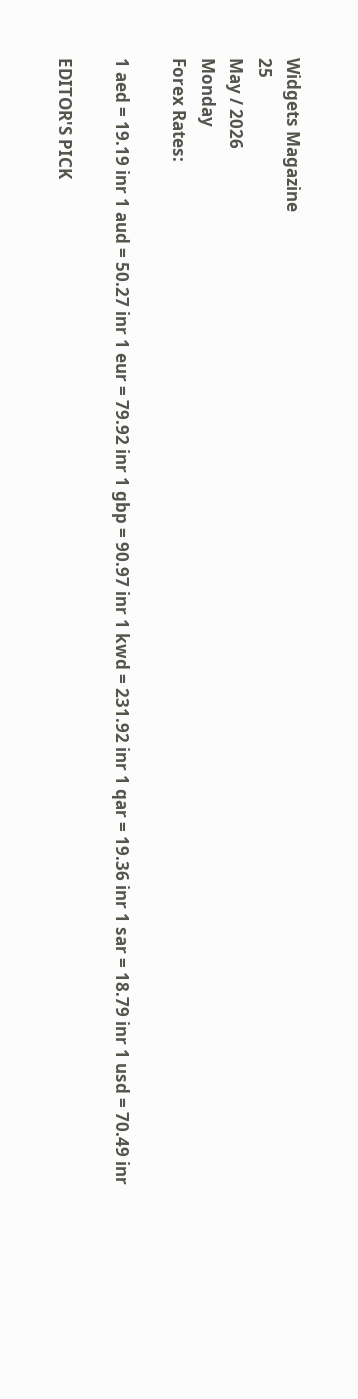Widgets Magazine
25
May / 2026
Monday
Forex Rates:

1 aed = 19.19 inr 1 aud = 50.27 inr 1 eur = 79.92 inr 1 gbp = 90.97 inr 1 kwd = 231.92 inr 1 qar = 19.36 inr 1 sar = 18.79 inr 1 usd = 70.49 inr

EDITOR'S PICK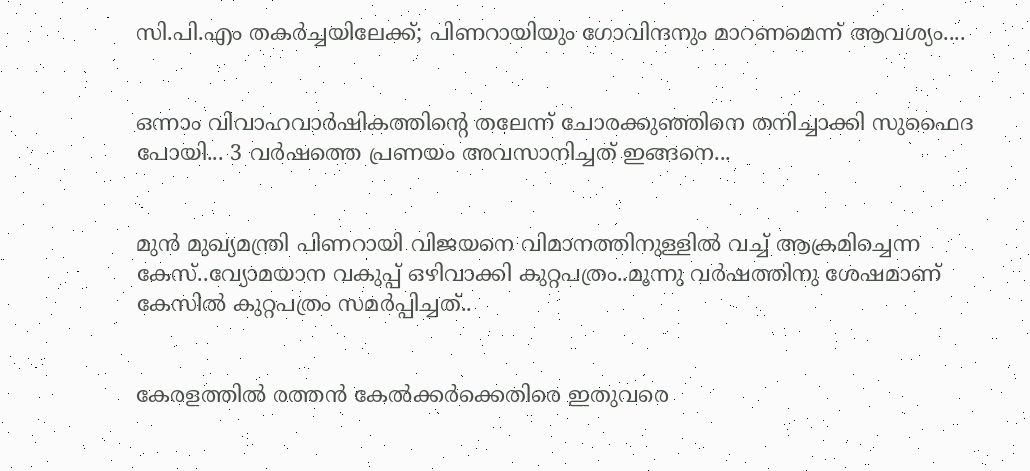സി.പി.എം തകർച്ചയിലേക്ക്; പിണറായിയും ഗോവിന്ദനും മാറണമെന്ന് ആവശ്യം....


ഒന്നാം വിവാഹവാർഷികത്തിന്റെ തലേന്ന് ചോരക്കുഞ്ഞിനെ തനിച്ചാക്കി സുഫൈദ പോയി... 3 വർഷത്തെ പ്രണയം അവസാനിച്ചത് ഇങ്ങനെ...


മുൻ മുഖ്യമന്ത്രി പിണറായി വിജയനെ വിമാനത്തിനുള്ളിൽ വച്ച് ആക്രമിച്ചെന്ന കേസ്..വ്യോമയാന വകുപ്പ് ഒഴിവാക്കി കുറ്റപത്രം..മൂന്നു വർഷത്തിനു ശേഷമാണ് കേസിൽ കുറ്റപത്രം സമർപ്പിച്ചത്..


കേരളത്തിൽ രത്തൻ കേൽക്കർക്കെതിരെ ഇതുവരെ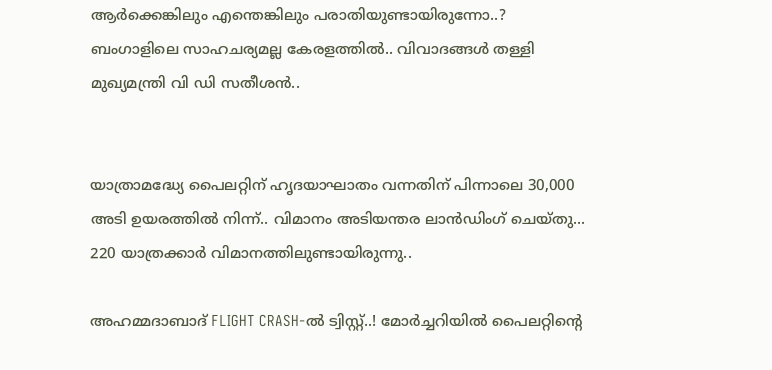ആർക്കെങ്കിലും എന്തെങ്കിലും പരാതിയുണ്ടായിരുന്നോ..? ബംഗാളിലെ സാഹചര്യമല്ല കേരളത്തിൽ.. വിവാദങ്ങൾ തള്ളി മുഖ്യമന്ത്രി വി ഡി സതീശൻ..


യാത്രാമദ്ധ്യേ പൈലറ്റിന് ഹൃദയാഘാതം വന്നതിന് പിന്നാലെ 30,000 അടി ഉയരത്തിൽ നിന്ന്.. വിമാനം അടിയന്തര ലാൻഡിംഗ് ചെയ്‌തു... 220 യാത്രക്കാർ വിമാനത്തിലുണ്ടായിരുന്നു..

അഹമ്മദാബാദ് FLIGHT CRASH-ൽ ട്വിസ്റ്റ്..! മോർച്ചറിയിൽ പൈലറ്റിന്റെ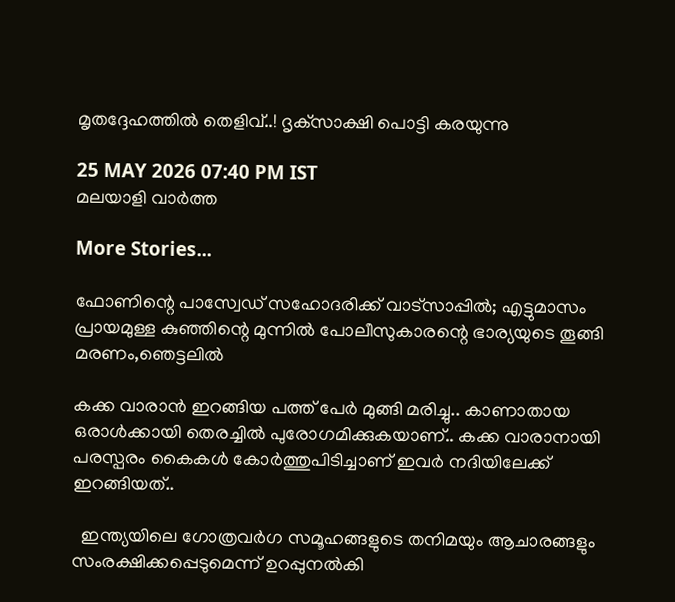മൃതദ്ദേഹത്തിൽ തെളിവ്..! ദൃക്‌സാക്ഷി പൊട്ടി കരയുന്നു

25 MAY 2026 07:40 PM IST
മലയാളി വാര്‍ത്ത

More Stories...

ഫോണിന്റെ പാസ്വേഡ് സഹോദരിക്ക് വാട്‌സാപ്പിൽ; എട്ടുമാസം പ്രായമുള്ള കുഞ്ഞിന്റെ മുന്നിൽ പോലീസുകാരന്റെ ഭാര്യയുടെ തൂങ്ങി മരണം,ഞെട്ടലിൽ

കക്ക വാരാൻ ഇറങ്ങിയ പത്ത് പേർ മുങ്ങി മരിച്ചു.. കാണാതായ ഒരാൾക്കായി തെരച്ചിൽ പുരോഗമിക്കുകയാണ്.. കക്ക വാരാനായി പരസ്പരം കൈകള്‍ കോര്‍ത്തുപിടിച്ചാണ് ഇവര്‍ നദിയിലേക്ക് ഇറങ്ങിയത്..

  ഇന്ത്യയിലെ ഗോത്രവർഗ സമൂഹങ്ങളുടെ തനിമയും ആചാരങ്ങളും സംരക്ഷിക്കപ്പെടുമെന്ന് ഉറപ്പുനൽകി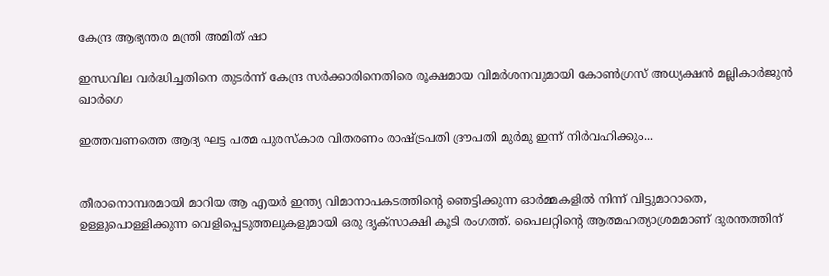കേന്ദ്ര ആഭ്യന്തര മന്ത്രി അമിത് ഷാ

ഇന്ധവില വർദ്ധിച്ചതിനെ തുടർന്ന് കേന്ദ്ര സർക്കാരിനെതിരെ രൂക്ഷമായ വിമർശനവുമായി കോൺഗ്രസ് അധ്യക്ഷൻ മല്ലികാർജുൻ ഖാർഗെ

ഇത്തവണത്തെ ആദ്യ ഘട്ട പത്മ പുരസ്കാര വിതരണം രാഷ്ട്രപതി ദ്രൗപതി മുർമു ഇന്ന് നിർവഹിക്കും...


തീരാനൊമ്പരമായി മാറിയ ആ എയര്‍ ഇന്ത്യ വിമാനാപകടത്തിന്റെ ഞെട്ടിക്കുന്ന ഓര്‍മ്മകളില്‍ നിന്ന് വിട്ടുമാറാതെ, ഉള്ളുപൊള്ളിക്കുന്ന വെളിപ്പെടുത്തലുകളുമായി ഒരു ദൃക്‌സാക്ഷി കൂടി രംഗത്ത്. പൈലറ്റിന്റെ ആത്മഹത്യാശ്രമമാണ് ദുരന്തത്തിന്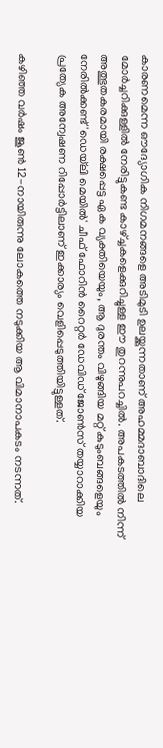കാരണമെന്ന ഔദ്യോഗിക നിഗമനങ്ങളെ അടിമുടി ഉലയ്ക്കുന്നതാണ് അഹമ്മദാബാദിലെ മോര്‍ച്ചറിക്കുള്ളില്‍ നേരിട്ടുകണ്ട കാഴ്ച്ചകളെക്കുറിച്ചുള്ള ഈ തുറന്നുപറച്ചില്‍. അപകടത്തില്‍ നിന്ന് അത്ഭുതകരമായി രക്ഷപ്പെട്ട ഏക വ്യക്തിയെയും, ആ ദുരന്തം വിഴുങ്ങിയ മറ്റ് കുടുംബങ്ങളെയും നേരില്‍ക്കണ്ട് 'ഡെയ്‌ലി മെയില്‍' ചീഫ് ഫോറിന്‍ റൈറ്റര്‍ ഡേവിഡ് ജോണ്‍സ് തയ്യാറാക്കിയ പ്രത്യേക അന്വേഷണ റിപ്പോര്‍ട്ടിലാണ് ഇക്കാര്യം വെളിപ്പെടുത്തിയിട്ടുള്ളത്.

കഴിഞ്ഞ വര്‍ഷം ജൂണ്‍ 12-നായിരുന്നു ലോകത്തെ നടുക്കിയ ആ വിമാനാപകടം നടന്നത്.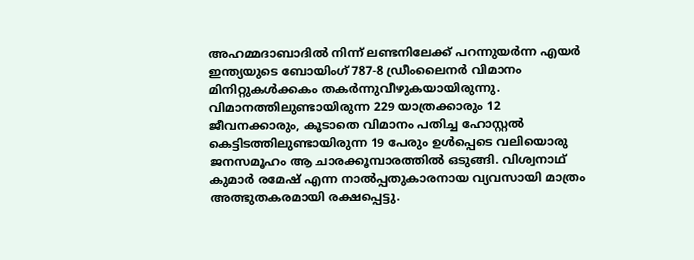അഹമ്മദാബാദില്‍ നിന്ന് ലണ്ടനിലേക്ക് പറന്നുയര്‍ന്ന എയര്‍ ഇന്ത്യയുടെ ബോയിംഗ് 787-8 ഡ്രീംലൈനര്‍ വിമാനം മിനിറ്റുകള്‍ക്കകം തകര്‍ന്നുവീഴുകയായിരുന്നു. വിമാനത്തിലുണ്ടായിരുന്ന 229 യാത്രക്കാരും 12 ജീവനക്കാരും, കൂടാതെ വിമാനം പതിച്ച ഹോസ്റ്റല്‍ കെട്ടിടത്തിലുണ്ടായിരുന്ന 19 പേരും ഉള്‍പ്പെടെ വലിയൊരു ജനസമൂഹം ആ ചാരക്കൂമ്പാരത്തില്‍ ഒടുങ്ങി. വിശ്വനാഥ് കുമാര്‍ രമേഷ് എന്ന നാല്‍പ്പതുകാരനായ വ്യവസായി മാത്രം അത്ഭുതകരമായി രക്ഷപ്പെട്ടു.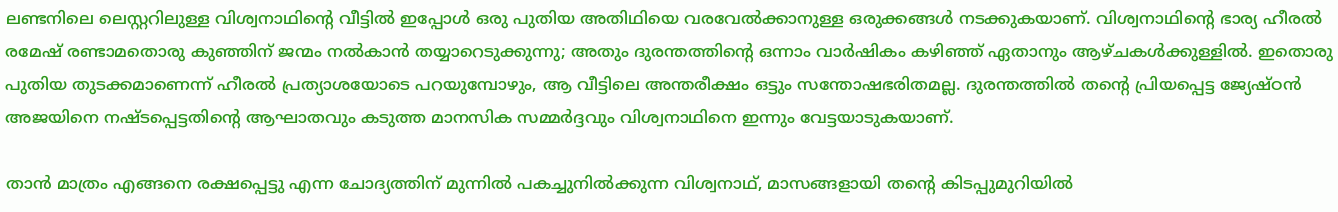ലണ്ടനിലെ ലെസ്റ്ററിലുള്ള വിശ്വനാഥിന്റെ വീട്ടില്‍ ഇപ്പോള്‍ ഒരു പുതിയ അതിഥിയെ വരവേല്‍ക്കാനുള്ള ഒരുക്കങ്ങള്‍ നടക്കുകയാണ്. വിശ്വനാഥിന്റെ ഭാര്യ ഹീരല്‍ രമേഷ് രണ്ടാമതൊരു കുഞ്ഞിന് ജന്മം നല്‍കാന്‍ തയ്യാറെടുക്കുന്നു; അതും ദുരന്തത്തിന്റെ ഒന്നാം വാര്‍ഷികം കഴിഞ്ഞ് ഏതാനും ആഴ്ചകള്‍ക്കുള്ളില്‍. ഇതൊരു പുതിയ തുടക്കമാണെന്ന് ഹീരല്‍ പ്രത്യാശയോടെ പറയുമ്പോഴും, ആ വീട്ടിലെ അന്തരീക്ഷം ഒട്ടും സന്തോഷഭരിതമല്ല. ദുരന്തത്തില്‍ തന്റെ പ്രിയപ്പെട്ട ജ്യേഷ്ഠന്‍ അജയിനെ നഷ്ടപ്പെട്ടതിന്റെ ആഘാതവും കടുത്ത മാനസിക സമ്മര്‍ദ്ദവും വിശ്വനാഥിനെ ഇന്നും വേട്ടയാടുകയാണ്.

താന്‍ മാത്രം എങ്ങനെ രക്ഷപ്പെട്ടു എന്ന ചോദ്യത്തിന് മുന്നില്‍ പകച്ചുനില്‍ക്കുന്ന വിശ്വനാഥ്, മാസങ്ങളായി തന്റെ കിടപ്പുമുറിയില്‍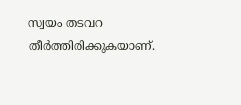സ്വയം തടവറ തീര്‍ത്തിരിക്കുകയാണ്.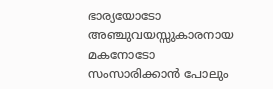ഭാര്യയോടോ അഞ്ചുവയസ്സുകാരനായ മകനോടോ സംസാരിക്കാന്‍ പോലും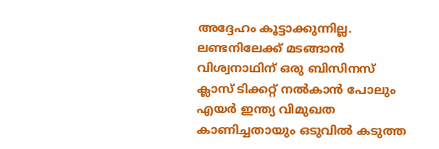അദ്ദേഹം കൂട്ടാക്കുന്നില്ല. ലണ്ടനിലേക്ക് മടങ്ങാന്‍ വിശ്വനാഥിന് ഒരു ബിസിനസ് ക്ലാസ് ടിക്കറ്റ് നല്‍കാന്‍ പോലും എയര്‍ ഇന്ത്യ വിമുഖത കാണിച്ചതായും ഒടുവില്‍ കടുത്ത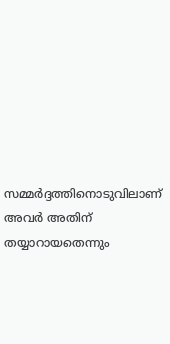സമ്മര്‍ദ്ദത്തിനൊടുവിലാണ് അവര്‍ അതിന് തയ്യാറായതെന്നും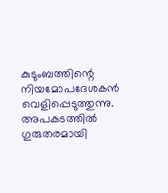കുടുംബത്തിന്റെ നിയമോപദേശകന്‍ വെളിപ്പെടുത്തുന്നു. അപകടത്തില്‍ ഗുരുതരമായി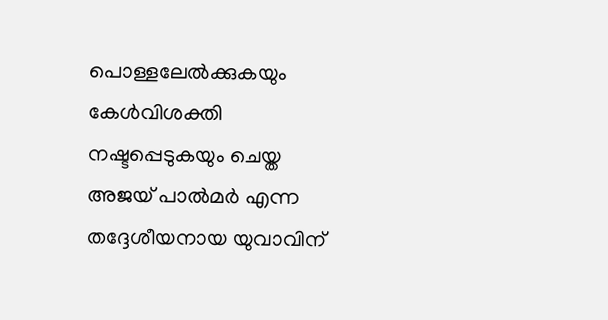പൊള്ളലേല്‍ക്കുകയും കേള്‍വിശക്തി നഷ്ടപ്പെടുകയും ചെയ്ത അജയ് പാല്‍മര്‍ എന്ന തദ്ദേശീയനായ യുവാവിന്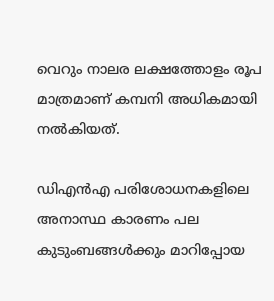വെറും നാലര ലക്ഷത്തോളം രൂപ മാത്രമാണ് കമ്പനി അധികമായി നല്‍കിയത്.

ഡിഎന്‍എ പരിശോധനകളിലെ അനാസ്ഥ കാരണം പല കുടുംബങ്ങള്‍ക്കും മാറിപ്പോയ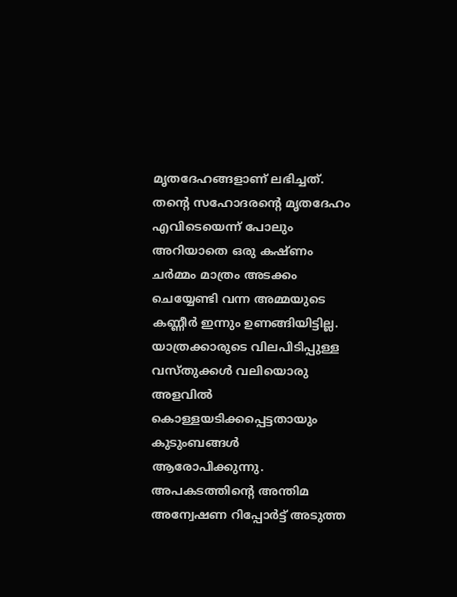മൃതദേഹങ്ങളാണ് ലഭിച്ചത്. തന്റെ സഹോദരന്റെ മൃതദേഹം എവിടെയെന്ന് പോലും അറിയാതെ ഒരു കഷ്ണം ചര്‍മ്മം മാത്രം അടക്കം ചെയ്യേണ്ടി വന്ന അമ്മയുടെ കണ്ണീര്‍ ഇന്നും ഉണങ്ങിയിട്ടില്ല. യാത്രക്കാരുടെ വിലപിടിപ്പുള്ള വസ്തുക്കള്‍ വലിയൊരു അളവില്‍ കൊള്ളയടിക്കപ്പെട്ടതായും കുടുംബങ്ങള്‍ ആരോപിക്കുന്നു. അപകടത്തിന്റെ അന്തിമ അന്വേഷണ റിപ്പോര്‍ട്ട് അടുത്ത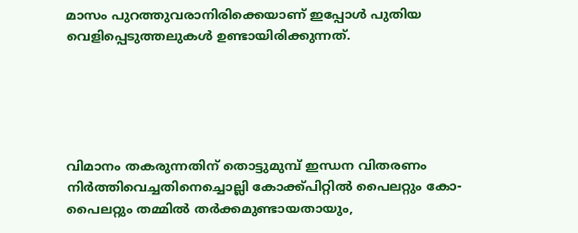മാസം പുറത്തുവരാനിരിക്കെയാണ് ഇപ്പോള്‍ പുതിയ വെളിപ്പെടുത്തലുകള്‍ ഉണ്ടായിരിക്കുന്നത്.





വിമാനം തകരുന്നതിന് തൊട്ടുമുമ്പ് ഇന്ധന വിതരണം നിര്‍ത്തിവെച്ചതിനെച്ചൊല്ലി കോക്ക്പിറ്റില്‍ പൈലറ്റും കോ-പൈലറ്റും തമ്മില്‍ തര്‍ക്കമുണ്ടായതായും,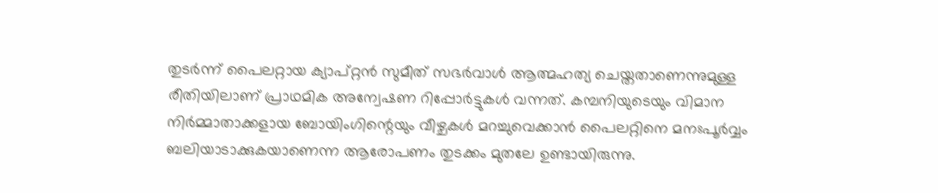തുടര്‍ന്ന് പൈലറ്റായ ക്യാപ്റ്റന്‍ സുമീത് സഭര്‍വാള്‍ ആത്മഹത്യ ചെയ്തതാണെന്നുമുള്ള രീതിയിലാണ് പ്രാഥമിക അന്വേഷണ റിപ്പോര്‍ട്ടുകള്‍ വന്നത്. കമ്പനിയുടെയും വിമാന നിര്‍മ്മാതാക്കളായ ബോയിംഗിന്റെയും വീഴ്ചകള്‍ മറച്ചുവെക്കാന്‍ പൈലറ്റിനെ മനഃപൂര്‍വ്വം ബലിയാടാക്കുകയാണെന്ന ആരോപണം തുടക്കം മുതലേ ഉണ്ടായിരുന്നു.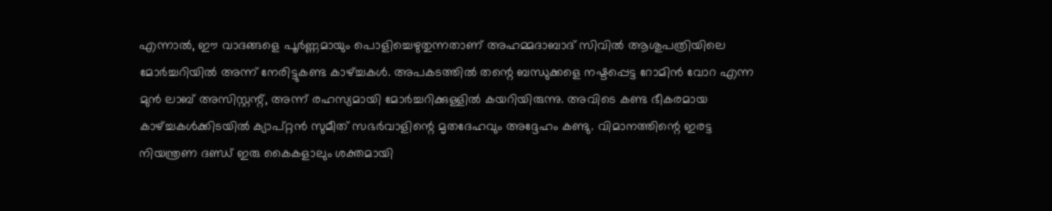എന്നാല്‍, ഈ വാദങ്ങളെ പൂര്‍ണ്ണമായും പൊളിച്ചെഴുതുന്നതാണ് അഹമ്മദാബാദ് സിവില്‍ ആശുപത്രിയിലെ മോര്‍ച്ചറിയില്‍ അന്ന് നേരിട്ടുകണ്ട കാഴ്ച്ചകള്‍. അപകടത്തില്‍ തന്റെ ബന്ധുക്കളെ നഷ്ടപ്പെട്ട റോമിന്‍ വോറ എന്ന മുന്‍ ലാബ് അസിസ്റ്റന്റ്, അന്ന് രഹസ്യമായി മോര്‍ച്ചറിക്കുള്ളില്‍ കയറിയിരുന്നു. അവിടെ കണ്ട ഭീകരമായ കാഴ്ച്ചകള്‍ക്കിടയില്‍ ക്യാപ്റ്റന്‍ സുമീത് സഭര്‍വാളിന്റെ മൃതദേഹവും അദ്ദേഹം കണ്ടു. വിമാനത്തിന്റെ ഇരട്ട നിയന്ത്രണ ദണ്ഡ് ഇരു കൈകളാലും ശക്തമായി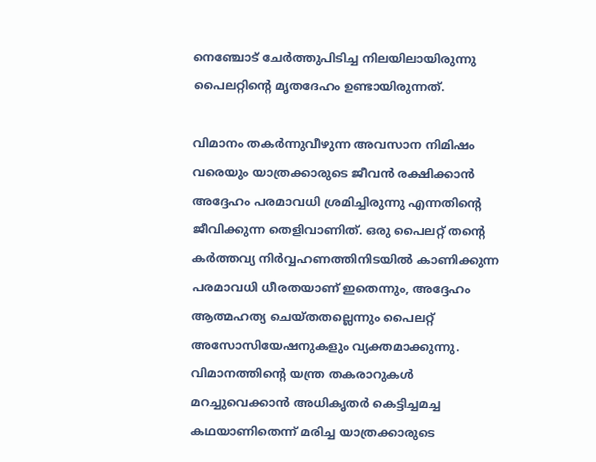നെഞ്ചോട് ചേര്‍ത്തുപിടിച്ച നിലയിലായിരുന്നു പൈലറ്റിന്റെ മൃതദേഹം ഉണ്ടായിരുന്നത്.

വിമാനം തകര്‍ന്നുവീഴുന്ന അവസാന നിമിഷം വരെയും യാത്രക്കാരുടെ ജീവന്‍ രക്ഷിക്കാന്‍ അദ്ദേഹം പരമാവധി ശ്രമിച്ചിരുന്നു എന്നതിന്റെ ജീവിക്കുന്ന തെളിവാണിത്. ഒരു പൈലറ്റ് തന്റെ കര്‍ത്തവ്യ നിര്‍വ്വഹണത്തിനിടയില്‍ കാണിക്കുന്ന പരമാവധി ധീരതയാണ് ഇതെന്നും, അദ്ദേഹം ആത്മഹത്യ ചെയ്തതല്ലെന്നും പൈലറ്റ് അസോസിയേഷനുകളും വ്യക്തമാക്കുന്നു. വിമാനത്തിന്റെ യന്ത്ര തകരാറുകള്‍ മറച്ചുവെക്കാന്‍ അധികൃതര്‍ കെട്ടിച്ചമച്ച കഥയാണിതെന്ന് മരിച്ച യാത്രക്കാരുടെ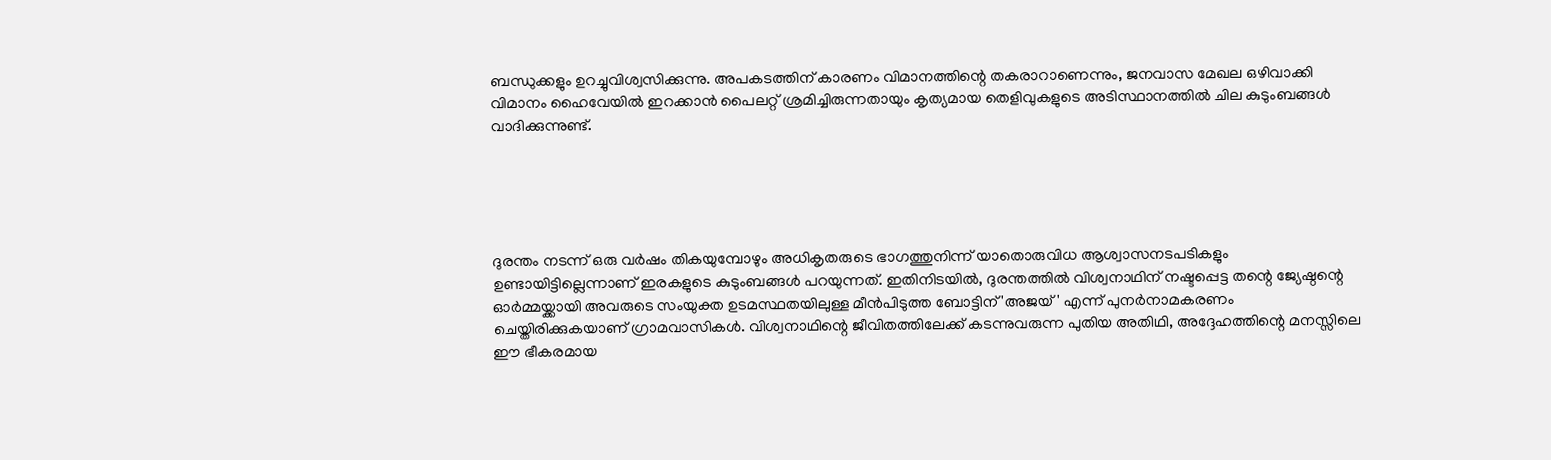ബന്ധുക്കളും ഉറച്ചുവിശ്വസിക്കുന്നു. അപകടത്തിന് കാരണം വിമാനത്തിന്റെ തകരാറാണെന്നും, ജനവാസ മേഖല ഒഴിവാക്കി വിമാനം ഹൈവേയില്‍ ഇറക്കാന്‍ പൈലറ്റ് ശ്രമിച്ചിരുന്നതായും കൃത്യമായ തെളിവുകളുടെ അടിസ്ഥാനത്തില്‍ ചില കുടുംബങ്ങള്‍ വാദിക്കുന്നുണ്ട്.





ദുരന്തം നടന്ന് ഒരു വര്‍ഷം തികയുമ്പോഴും അധികൃതരുടെ ഭാഗത്തുനിന്ന് യാതൊരുവിധ ആശ്വാസനടപടികളും ഉണ്ടായിട്ടില്ലെന്നാണ് ഇരകളുടെ കുടുംബങ്ങള്‍ പറയുന്നത്. ഇതിനിടയില്‍, ദുരന്തത്തില്‍ വിശ്വനാഥിന് നഷ്ടപ്പെട്ട തന്റെ ജ്യേഷ്ഠന്റെ ഓര്‍മ്മയ്ക്കായി അവരുടെ സംയുക്ത ഉടമസ്ഥതയിലുള്ള മീന്‍പിടുത്ത ബോട്ടിന് 'അജയ്' എന്ന് പുനര്‍നാമകരണം ചെയ്തിരിക്കുകയാണ് ഗ്രാമവാസികള്‍. വിശ്വനാഥിന്റെ ജീവിതത്തിലേക്ക് കടന്നുവരുന്ന പുതിയ അതിഥി, അദ്ദേഹത്തിന്റെ മനസ്സിലെ ഈ ഭീകരമായ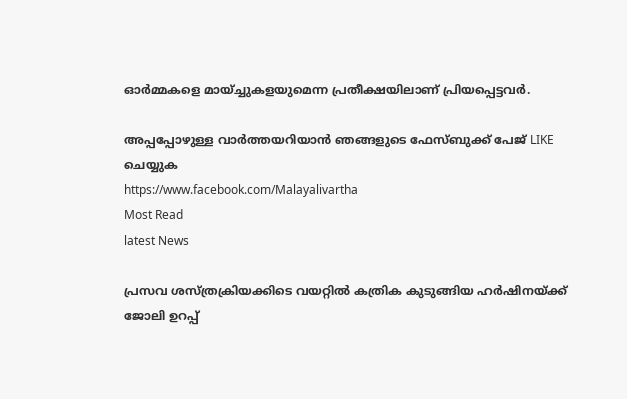ഓര്‍മ്മകളെ മായ്ച്ചുകളയുമെന്ന പ്രതീക്ഷയിലാണ് പ്രിയപ്പെട്ടവര്‍.

അപ്പപ്പോഴുള്ള വാര്‍ത്തയറിയാന്‍ ഞങ്ങളുടെ ഫേസ്‌ബുക്ക്‌ പേജ് LIKE ചെയ്യുക
https://www.facebook.com/Malayalivartha
Most Read
latest News

പ്രസവ ശസ്ത്രക്രിയക്കിടെ വയറ്റിൽ കത്രിക കുടുങ്ങിയ ഹർഷിനയ്ക്ക് ജോലി ഉറപ്പ്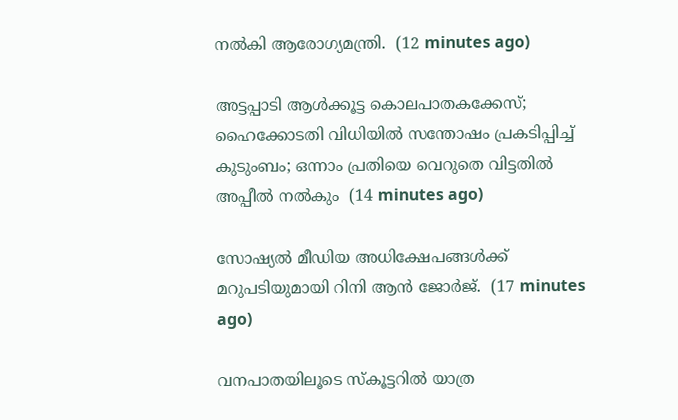നൽകി ആരോഗ്യമന്ത്രി.  (12 minutes ago)

അട്ടപ്പാടി ആള്‍ക്കൂട്ട കൊലപാതകക്കേസ്; ഹൈക്കോടതി വിധിയില്‍ സന്തോഷം പ്രകടിപ്പിച്ച് കുടുംബം; ഒന്നാം പ്രതിയെ വെറുതെ വിട്ടതില്‍ അപ്പീല്‍ നല്‍കും  (14 minutes ago)

സോഷ്യല്‍ മീഡിയ അധിക്ഷേപങ്ങള്‍ക്ക് മറുപടിയുമായി റിനി ആന്‍ ജോര്‍ജ്.  (17 minutes ago)

വനപാതയിലൂടെ സ്‌കൂട്ടറിൽ യാത്ര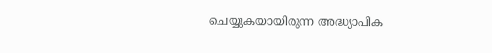ചെയ്യുകയായിരുന്ന അദ്ധ്യാപിക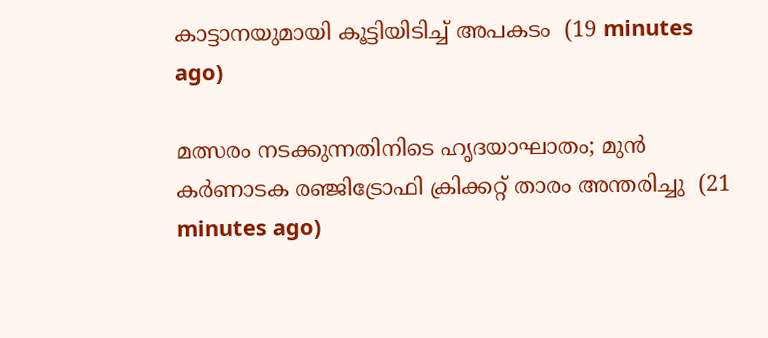കാട്ടാനയുമായി കൂട്ടിയിടിച്ച് അപകടം  (19 minutes ago)

മത്സരം നടക്കുന്നതിനിടെ ഹൃദയാഘാതം; മുൻ കർണാടക രഞ്ജിട്രോഫി ക്രിക്കറ്റ് താരം അന്തരിച്ചു  (21 minutes ago)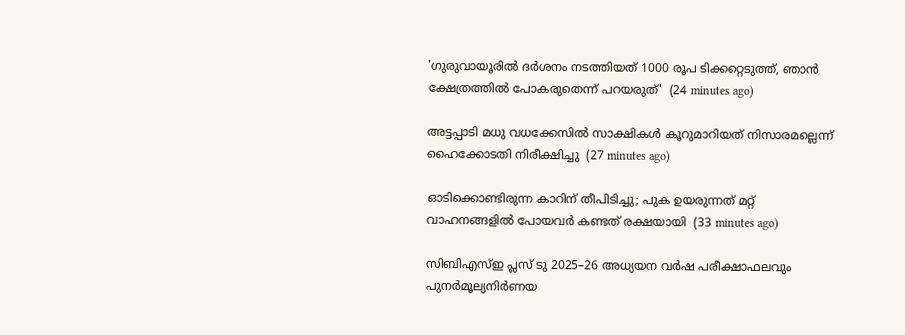'ഗുരുവായൂരിൽ ദർശനം നടത്തിയത് 1000 രൂപ ടിക്കറ്റെടുത്ത്, ഞാൻ ക്ഷേത്രത്തിൽ പോകരുതെന്ന് പറയരുത്'  (24 minutes ago)

അട്ടപ്പാടി മധു വധക്കേസിൽ സാക്ഷികള്‍ കൂറുമാറിയത് നിസാരമല്ലെന്ന് ഹൈക്കോടതി നിരീക്ഷിച്ചു  (27 minutes ago)

ഓടിക്കൊണ്ടിരുന്ന കാറിന് തീപിടിച്ചു; പുക ഉയരുന്നത് മറ്റ് വാഹനങ്ങളില്‍ പോയവര്‍ കണ്ടത് രക്ഷയായി  (33 minutes ago)

സിബിഎസ്ഇ പ്ലസ് ടു 2025–26 അധ്യയന വർഷ പരീക്ഷാഫലവും പുനർമൂല്യനിർണയ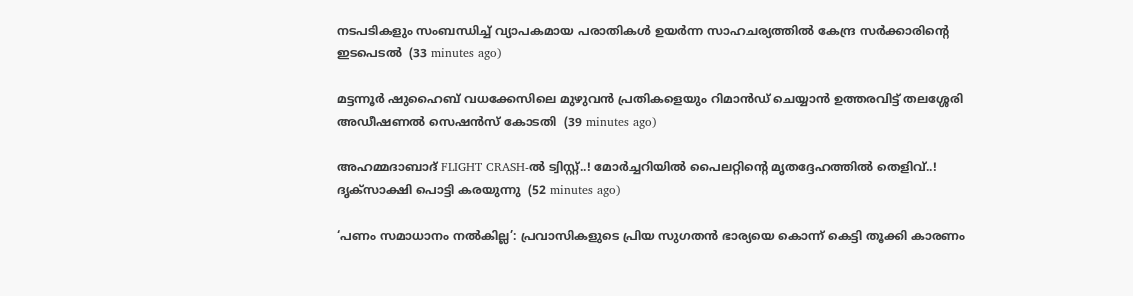നടപടികളും സംബന്ധിച്ച് വ്യാപകമായ പരാതികൾ ഉയർന്ന സാഹചര്യത്തിൽ കേന്ദ്ര സർക്കാരിന്‍റെ ഇടപെടൽ  (33 minutes ago)

മട്ടന്നൂർ ഷുഹൈബ് വധക്കേസിലെ മുഴുവൻ പ്രതികളെയും റിമാൻഡ് ചെയ്യാൻ ഉത്തരവിട്ട് തലശ്ശേരി അഡീഷണൽ സെഷൻസ് കോടതി  (39 minutes ago)

അഹമ്മദാബാദ് FLIGHT CRASH-ൽ ട്വിസ്റ്റ്..! മോർച്ചറിയിൽ പൈലറ്റിന്റെ മൃതദ്ദേഹത്തിൽ തെളിവ്..! ദൃക്‌സാക്ഷി പൊട്ടി കരയുന്നു  (52 minutes ago)

‘പണം സമാധാനം നൽകില്ല’: പ്രവാസികളുടെ പ്രിയ സുഗതൻ ഭാര്യയെ കൊന്ന് കെട്ടി തൂക്കി കാരണം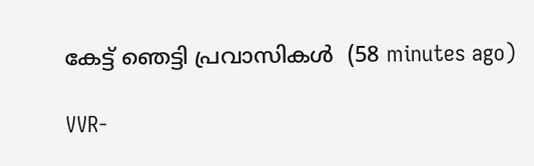കേട്ട് ഞെട്ടി പ്രവാസികൾ  (58 minutes ago)

VVR-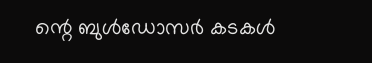ന്റെ ബുൾഡോസർ കടകൾ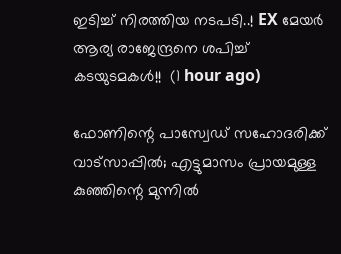ഇടിച്ച് നിരത്തിയ നടപടി..! EX മേയർ ആര്യ രാജേന്ദ്രനെ ശപിച്ച് കടയുടമകൾ!!  (1 hour ago)

ഫോണിന്റെ പാസ്വേഡ് സഹോദരിക്ക് വാട്‌സാപ്പിൽ; എട്ടുമാസം പ്രായമുള്ള കുഞ്ഞിന്റെ മുന്നിൽ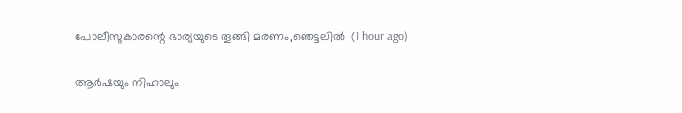പോലീസുകാരന്റെ ഭാര്യയുടെ തൂങ്ങി മരണം,ഞെട്ടലിൽ  (1 hour ago)

ആര്‍ഷയും നിഹാലും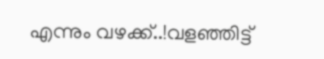എന്നും വഴക്ക്..!വളഞ്ഞിട്ട്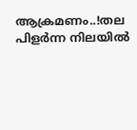ആക്രമണം..!തല പിളർന്ന നിലയിൽ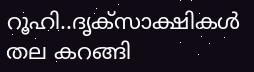റൂഹി..ദൃക്‌സാക്ഷികൾ തല കറങ്ങി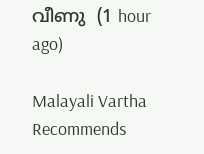വീണു  (1 hour ago)

Malayali Vartha Recommends